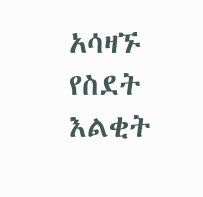አሳዛኙ የስደት እልቂት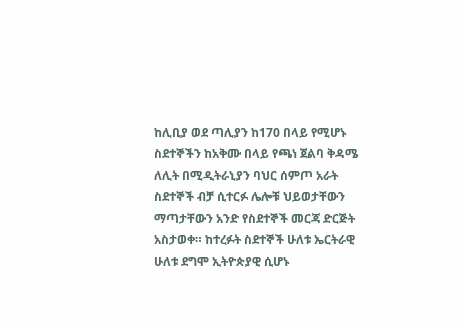ከሊቢያ ወደ ጣሊያን ከ170 በላይ የሚሆኑ ስደተኞችን ከአቅሙ በላይ የጫነ ጀልባ ቅዳሜ ለሊት በሚዲትራኒያን ባህር ሰምጦ አራት ስደተኞች ብቻ ሲተርፉ ሌሎቹ ህይወታቸውን ማጣታቸውን አንድ የስደተኞች መርጃ ድርጅት አስታወቀ። ከተረፉት ስደተኞች ሁለቱ ኤርትራዊ ሁለቱ ደግሞ ኢትዮጵያዊ ሲሆኑ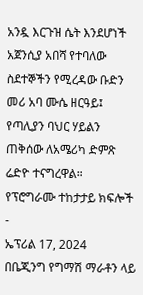አንዷ እርጉዝ ሴት እንደሆነች አጀንሲያ አበሻ የተባለው ስደተኞችን የሚረዳው ቡድን መሪ አባ ሙሴ ዘርዓይ፤ የጣሊያን ባህር ሃይልን ጠቅሰው ለአሜሪካ ድምጽ ሬድዮ ተናግረዋል።
የፕሮግራሙ ተከታታይ ክፍሎች
-
ኤፕሪል 17, 2024
በቤጂንግ የግማሽ ማራቶን ላይ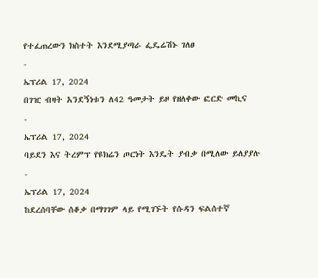የተፈጠረውን ክስተት እንደሚያጣራ ፌዴሬሽኑ ገለፀ
-
ኤፕሪል 17, 2024
በገዢ ብዛት አንደኝነቱን ለ42 ዓመታት ይዞ የዘለቀው ፎርድ መኪና
-
ኤፕሪል 17, 2024
ባይደን እና ትረምፕ የዩክሬን ጦርነት እንዴት ያብቃ በሚለው ይለያያሉ
-
ኤፕሪል 17, 2024
ከደረሰባቸው ሰቆቃ በማገገም ላይ የሚገኙት የሱዳን ፍልሰተኛ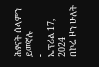ሕፃናት ሰላምን ይመኛሉ
-
ኤፕሪል 17, 2024
በኮሬ ዞን ሁለት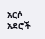አርሶ አደሮች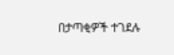በታጣቂዎች ተገደሉ